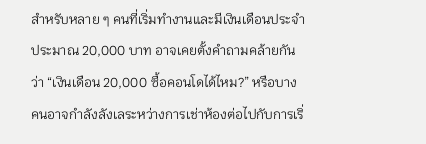สำหรับหลาย ๆ คนที่เริ่มทำงานและมีเงินเดือนประจำประมาณ 20,000 บาท อาจเคยตั้งคำถามคล้ายกันว่า “เงินเดือน 20,000 ซื้อคอนโดได้ไหม?” หรือบางคนอาจกำลังลังเลระหว่างการเช่าห้องต่อไปกับการเริ่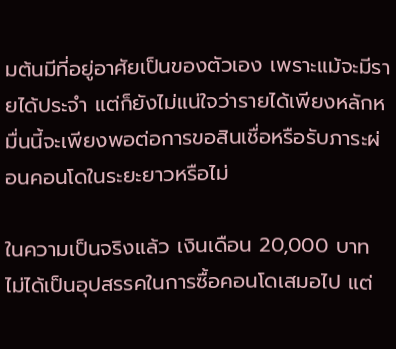มต้นมีที่อยู่อาศัยเป็นของตัวเอง เพราะแม้จะมีรายได้ประจำ แต่ก็ยังไม่แน่ใจว่ารายได้เพียงหลักหมื่นนี้จะเพียงพอต่อการขอสินเชื่อหรือรับภาระผ่อนคอนโดในระยะยาวหรือไม่

ในความเป็นจริงแล้ว เงินเดือน 20,000 บาท ไม่ได้เป็นอุปสรรคในการซื้อคอนโดเสมอไป แต่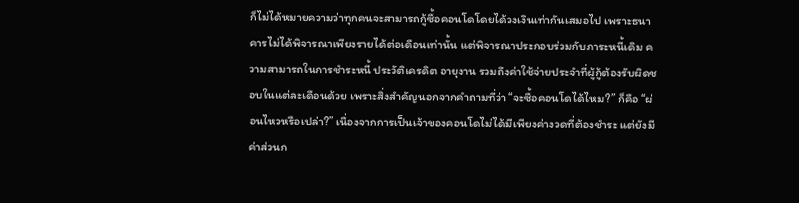ก็ไม่ได้หมายความว่าทุกคนจะสามารถกู้ซื้อคอนโดโดยได้วงเงินเท่ากันเสมอไป เพราะธนาคารไม่ได้พิจารณาเพียงรายได้ต่อเดือนเท่านั้น แต่พิจารณาประกอบร่วมกับภาระหนี้เดิม ความสามารถในการชำระหนี้ ประวัติเครดิต อายุงาน รวมถึงค่าใช้จ่ายประจำที่ผู้กู้ต้องรับผิดชอบในแต่ละเดือนด้วย เพราะสิ่งสำคัญนอกจากคำถามที่ว่า “จะซื้อคอนโดได้ไหม?” ก็คือ “ผ่อนไหวหรือเปล่า?” เนื่องจากการเป็นเจ้าของคอนโดไม่ได้มีเพียงค่างวดที่ต้องชำระ แต่ยังมีค่าส่วนก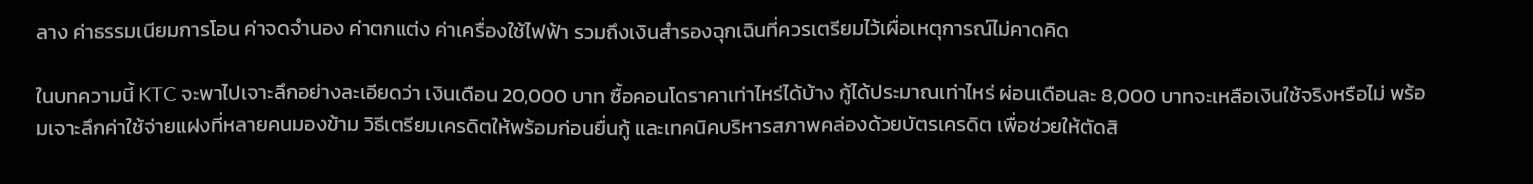ลาง ค่าธรรมเนียมการโอน ค่าจดจำนอง ค่าตกแต่ง ค่าเครื่องใช้ไฟฟ้า รวมถึงเงินสำรองฉุกเฉินที่ควรเตรียมไว้เผื่อเหตุการณ์ไม่คาดคิด

ในบทความนี้ KTC จะพาไปเจาะลึกอย่างละเอียดว่า เงินเดือน 20,000 บาท ซื้อคอนโดราคาเท่าไหร่ได้บ้าง กู้ได้ประมาณเท่าไหร่ ผ่อนเดือนละ 8,000 บาทจะเหลือเงินใช้จริงหรือไม่ พร้อมเจาะลึกค่าใช้จ่ายแฝงที่หลายคนมองข้าม วิธีเตรียมเครดิตให้พร้อมก่อนยื่นกู้ และเทคนิคบริหารสภาพคล่องด้วยบัตรเครดิต เพื่อช่วยให้ตัดสิ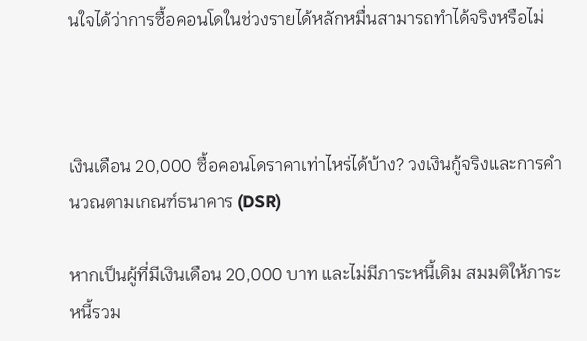นใจได้ว่าการซื้อคอนโดในช่วงรายได้หลักหมื่นสามารถทำได้จริงหรือไม่



เงินเดือน 20,000 ซื้อคอนโดราคาเท่าไหร่ได้บ้าง? วงเงินกู้จริงและการคำนวณตามเกณฑ์ธนาคาร (DSR)

หากเป็นผู้ที่มีเงินเดือน 20,000 บาท และไม่มีภาระหนี้เดิม สมมติให้ภาระหนี้รวม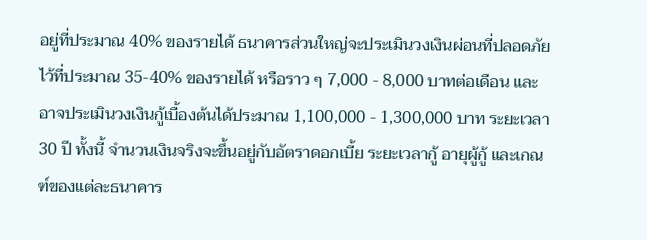อยู่ที่ประมาณ 40% ของรายได้ ธนาคารส่วนใหญ่จะประเมินวงเงินผ่อนที่ปลอดภัยไว้ที่ประมาณ 35-40% ของรายได้ หรือราว ๆ 7,000 - 8,000 บาทต่อเดือน และอาจประเมินวงเงินกู้เบื้องต้นได้ประมาณ 1,100,000 - 1,300,000 บาท ระยะเวลา 30 ปี ทั้งนี้ จำนวนเงินจริงจะขึ้นอยู่กับอัตราดอกเบี้ย ระยะเวลากู้ อายุผู้กู้ และเกณฑ์ของแต่ละธนาคาร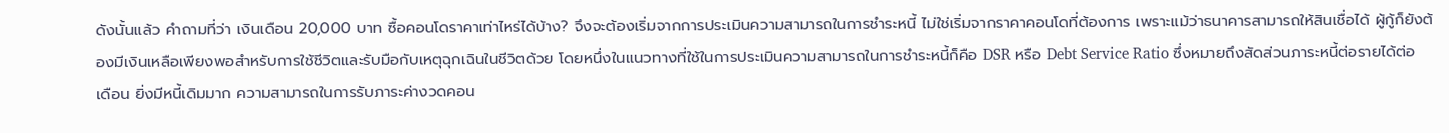ดังนั้นแล้ว คำถามที่ว่า เงินเดือน 20,000 บาท ซื้อคอนโดราคาเท่าไหร่ได้บ้าง? จึงจะต้องเริ่มจากการประเมินความสามารถในการชำระหนี้ ไม่ใช่เริ่มจากราคาคอนโดที่ต้องการ เพราะแม้ว่าธนาคารสามารถให้สินเชื่อได้ ผู้กู้ก็ยังต้องมีเงินเหลือเพียงพอสำหรับการใช้ชีวิตและรับมือกับเหตุฉุกเฉินในชีวิตด้วย โดยหนึ่งในแนวทางที่ใช้ในการประเมินความสามารถในการชำระหนี้ก็คือ DSR หรือ Debt Service Ratio ซึ่งหมายถึงสัดส่วนภาระหนี้ต่อรายได้ต่อเดือน ยิ่งมีหนี้เดิมมาก ความสามารถในการรับภาระค่างวดคอน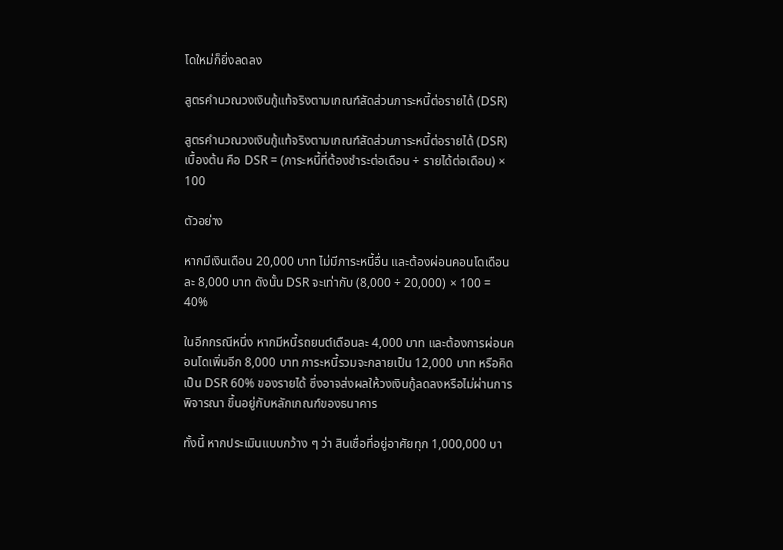โดใหม่ก็ยิ่งลดลง

สูตรคำนวณวงเงินกู้แท้จริงตามเกณฑ์สัดส่วนภาระหนี้ต่อรายได้ (DSR)

สูตรคำนวณวงเงินกู้แท้จริงตามเกณฑ์สัดส่วนภาระหนี้ต่อรายได้ (DSR) เบื้องต้น คือ DSR = (ภาระหนี้ที่ต้องชำระต่อเดือน ÷ รายได้ต่อเดือน) × 100

ตัวอย่าง

หากมีเงินเดือน 20,000 บาท ไม่มีภาระหนี้อื่น และต้องผ่อนคอนโดเดือนละ 8,000 บาท ดังนั้น DSR จะเท่ากับ (8,000 ÷ 20,000) × 100 = 40%

ในอีกกรณีหนึ่ง หากมีหนี้รถยนต์เดือนละ 4,000 บาท และต้องการผ่อนคอนโดเพิ่มอีก 8,000 บาท ภาระหนี้รวมจะกลายเป็น 12,000 บาท หรือคิดเป็น DSR 60% ของรายได้ ซึ่งอาจส่งผลให้วงเงินกู้ลดลงหรือไม่ผ่านการพิจารณา ขึ้นอยู่กับหลักเกณฑ์ของธนาคาร

ทั้งนี้ หากประเมินแบบกว้าง ๆ ว่า สินเชื่อที่อยู่อาศัยทุก 1,000,000 บา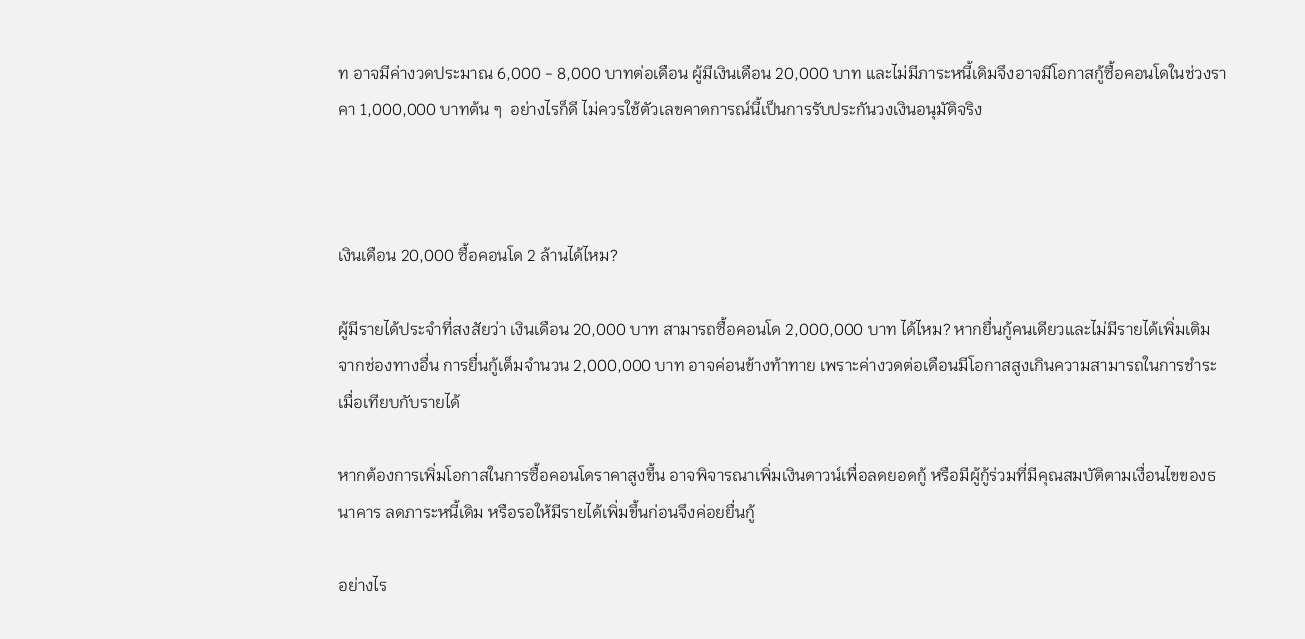ท อาจมีค่างวดประมาณ 6,000 - 8,000 บาทต่อเดือน ผู้มีเงินเดือน 20,000 บาท และไม่มีภาระหนี้เดิมจึงอาจมีโอกาสกู้ซื้อคอนโดในช่วงราคา 1,000,000 บาทต้น ๆ  อย่างไรก็ดี ไม่ควรใช้ตัวเลขคาดการณ์นี้เป็นการรับประกันวงเงินอนุมัติจริง



เงินเดือน 20,000 ซื้อคอนโด 2 ล้านได้ไหม?

ผู้มีรายได้ประจำที่สงสัยว่า เงินเดือน 20,000 บาท สามารถซื้อคอนโด 2,000,000 บาท ได้ไหม? หากยื่นกู้คนเดียวและไม่มีรายได้เพิ่มเติมจากช่องทางอื่น การยื่นกู้เต็มจำนวน 2,000,000 บาท อาจค่อนข้างท้าทาย เพราะค่างวดต่อเดือนมีโอกาสสูงเกินความสามารถในการชำระ เมื่อเทียบกับรายได้

หากต้องการเพิ่มโอกาสในการซื้อคอนโดราคาสูงขึ้น อาจพิจารณาเพิ่มเงินดาวน์เพื่อลดยอดกู้ หรือมีผู้กู้ร่วมที่มีคุณสมบัติตามเงื่อนไขของธนาคาร ลดภาระหนี้เดิม หรือรอให้มีรายได้เพิ่มขึ้นก่อนจึงค่อยยื่นกู้

อย่างไร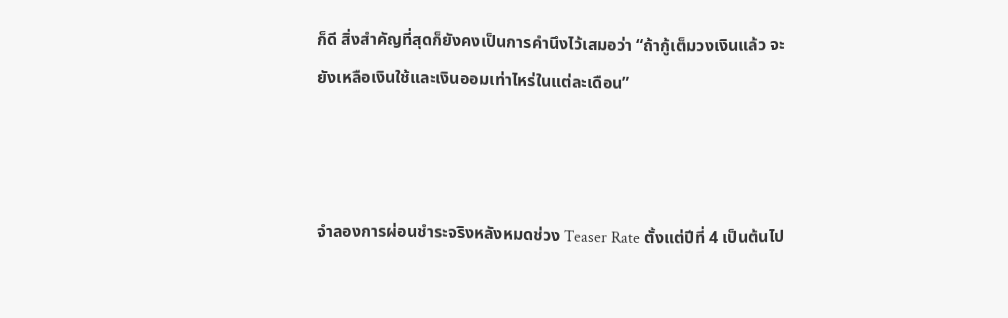ก็ดี สิ่งสำคัญที่สุดก็ยังคงเป็นการคำนึงไว้เสมอว่า “ถ้ากู้เต็มวงเงินแล้ว จะยังเหลือเงินใช้และเงินออมเท่าไหร่ในแต่ละเดือน”



จำลองการผ่อนชำระจริงหลังหมดช่วง Teaser Rate ตั้งแต่ปีที่ 4 เป็นต้นไป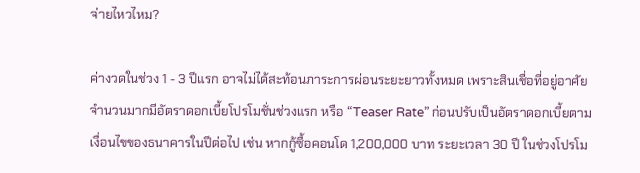จ่ายไหวไหม?

ค่างวดในช่วง 1 - 3 ปีแรก อาจไม่ได้สะท้อนภาระการผ่อนระยะยาวทั้งหมด เพราะสินเชื่อที่อยู่อาศัยจำนวนมากมีอัตราดอกเบี้ยโปรโมชั่นช่วงแรก หรือ “Teaser Rate” ก่อนปรับเป็นอัตราดอกเบี้ยตามเงื่อนไขของธนาคารในปีต่อไป เช่น หากกู้ซื้อคอนโด 1,200,000 บาท ระยะเวลา 30 ปี ในช่วงโปรโม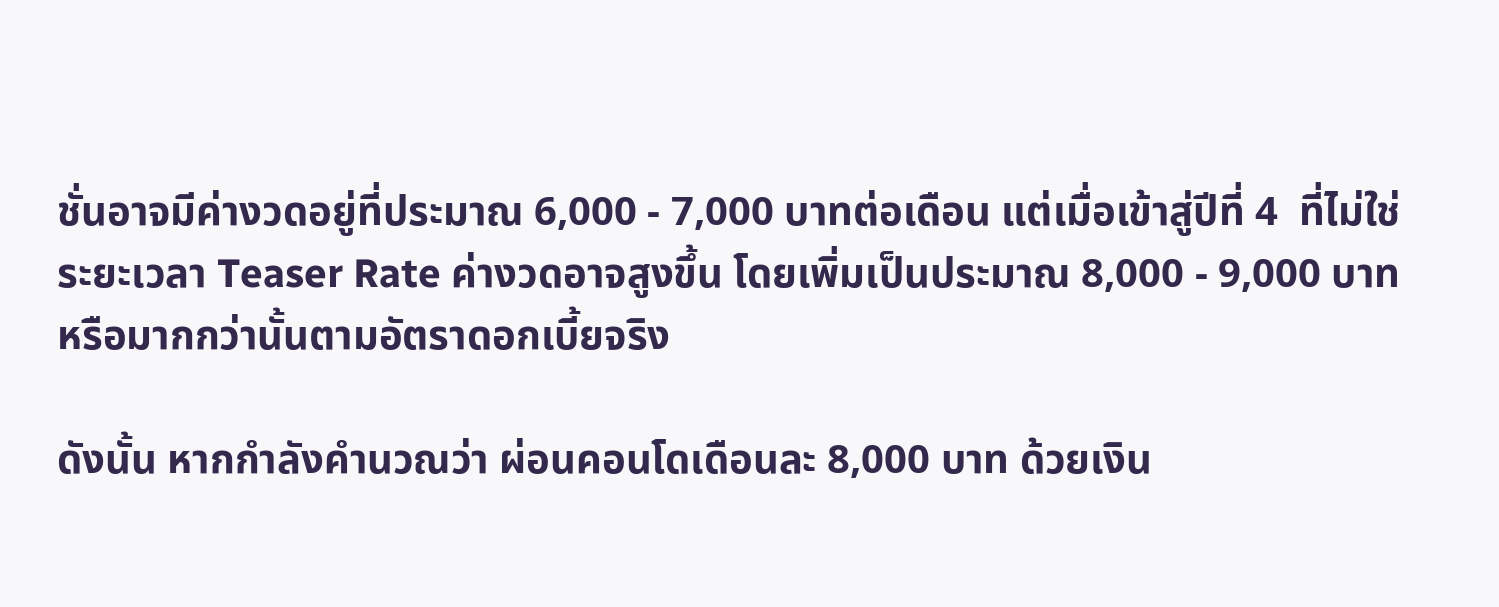ชั่นอาจมีค่างวดอยู่ที่ประมาณ 6,000 - 7,000 บาทต่อเดือน แต่เมื่อเข้าสู่ปีที่ 4  ที่ไม่ใช่ระยะเวลา Teaser Rate ค่างวดอาจสูงขึ้น โดยเพิ่มเป็นประมาณ 8,000 - 9,000 บาท หรือมากกว่านั้นตามอัตราดอกเบี้ยจริง

ดังนั้น หากกำลังคำนวณว่า ผ่อนคอนโดเดือนละ 8,000 บาท ด้วยเงิน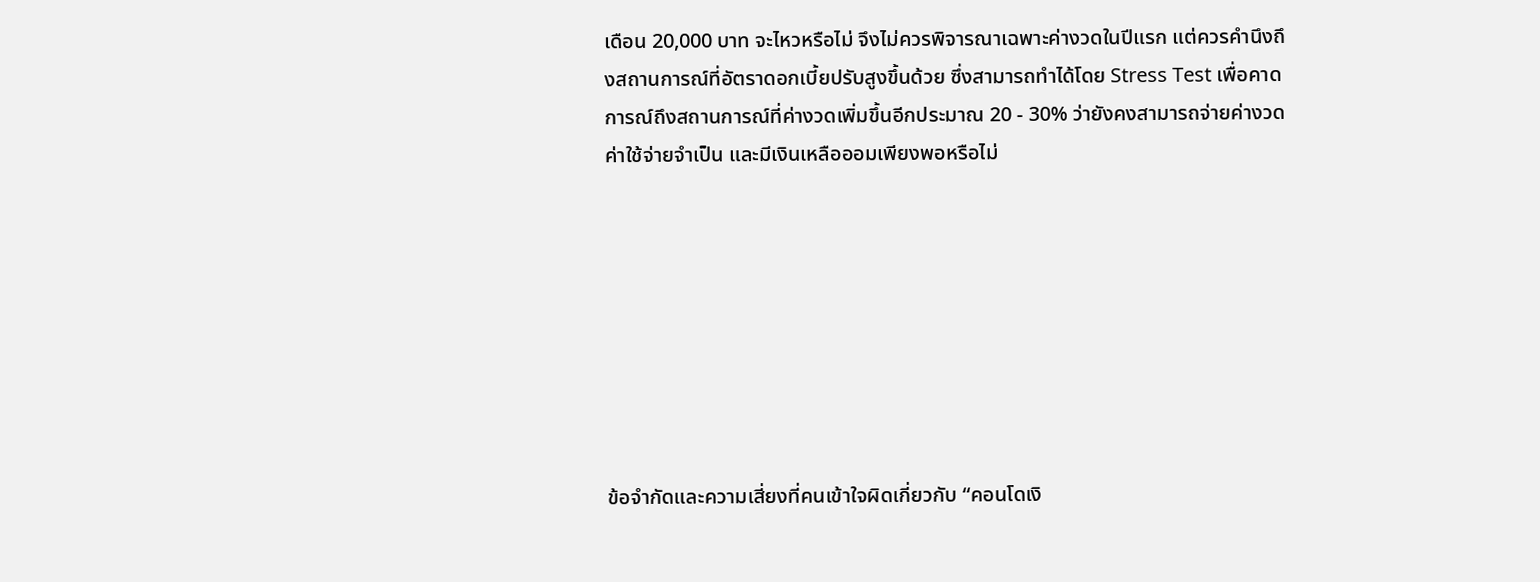เดือน 20,000 บาท จะไหวหรือไม่ จึงไม่ควรพิจารณาเฉพาะค่างวดในปีแรก แต่ควรคำนึงถึงสถานการณ์ที่อัตราดอกเบี้ยปรับสูงขึ้นด้วย ซึ่งสามารถทำได้โดย Stress Test เพื่อคาดการณ์ถึงสถานการณ์ที่ค่างวดเพิ่มขึ้นอีกประมาณ 20 - 30% ว่ายังคงสามารถจ่ายค่างวด ค่าใช้จ่ายจำเป็น และมีเงินเหลือออมเพียงพอหรือไม่








ข้อจำกัดและความเสี่ยงที่คนเข้าใจผิดเกี่ยวกับ “คอนโดเงิ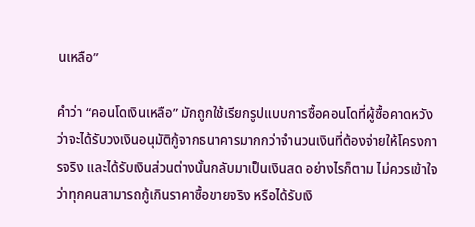นเหลือ”

คำว่า “คอนโดเงินเหลือ” มักถูกใช้เรียกรูปแบบการซื้อคอนโดที่ผู้ซื้อคาดหวังว่าจะได้รับวงเงินอนุมัติกู้จากธนาคารมากกว่าจำนวนเงินที่ต้องจ่ายให้โครงการจริง และได้รับเงินส่วนต่างนั้นกลับมาเป็นเงินสด อย่างไรก็ตาม ไม่ควรเข้าใจว่าทุกคนสามารถกู้เกินราคาซื้อขายจริง หรือได้รับเงิ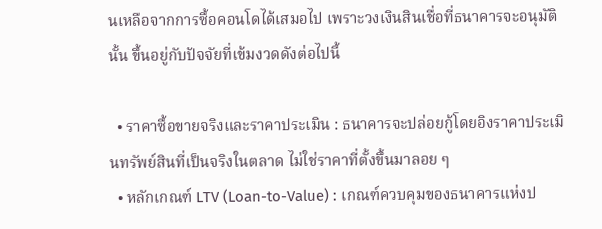นเหลือจากการซื้อคอนโดได้เสมอไป เพราะวงเงินสินเชื่อที่ธนาคารจะอนุมัตินั้น ขึ้นอยู่กับปัจจัยที่เข้มงวดดังต่อไปนี้

  • ราคาซื้อขายจริงและราคาประเมิน : ธนาคารจะปล่อยกู้โดยอิงราคาประเมินทรัพย์สินที่เป็นจริงในตลาด ไม่ใช่ราคาที่ตั้งขึ้นมาลอย ๆ
  • หลักเกณฑ์ LTV (Loan-to-Value) : เกณฑ์ควบคุมของธนาคารแห่งป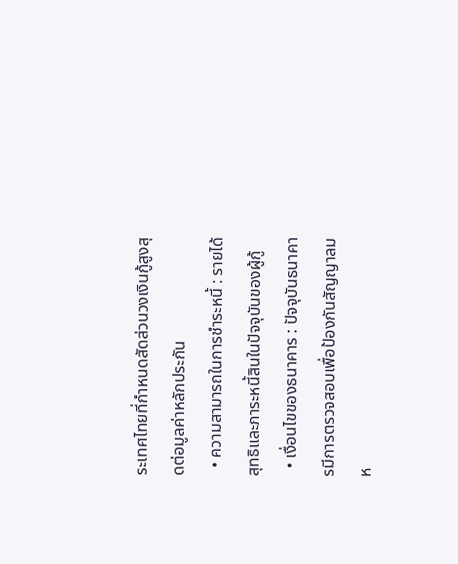ระเทศไทยที่กำหนดสัดส่วนวงเงินกู้สูงสุดต่อมูลค่าหลักประกัน
  • ความสามารถในการชำระหนี้ : รายได้สุทธิและภาระหนี้สินในปัจจุบันของผู้กู้
  • เงื่อนไขของธนาคาร : ปัจจุบันธนาคารมีการตรวจสอบเพื่อป้องกันสัญญาลมห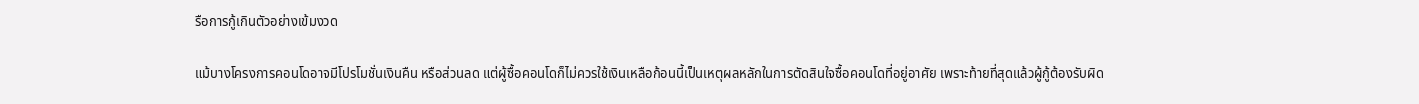รือการกู้เกินตัวอย่างเข้มงวด

แม้บางโครงการคอนโดอาจมีโปรโมชั่นเงินคืน หรือส่วนลด แต่ผู้ซื้อคอนโดก็ไม่ควรใช้เงินเหลือก้อนนี้เป็นเหตุผลหลักในการตัดสินใจซื้อคอนโดที่อยู่อาศัย เพราะท้ายที่สุดแล้วผู้กู้ต้องรับผิด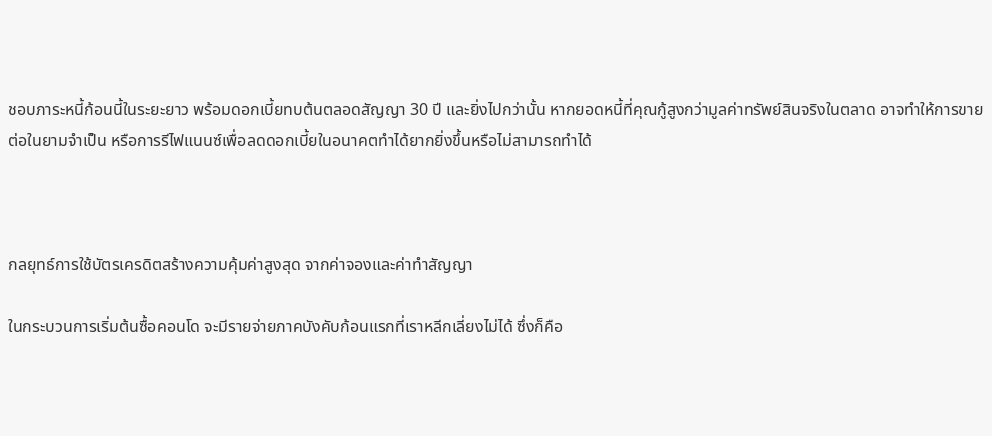ชอบภาระหนี้ก้อนนี้ในระยะยาว พร้อมดอกเบี้ยทบต้นตลอดสัญญา 30 ปี และยิ่งไปกว่านั้น หากยอดหนี้ที่คุณกู้สูงกว่ามูลค่าทรัพย์สินจริงในตลาด อาจทำให้การขายต่อในยามจำเป็น หรือการรีไฟแนนซ์เพื่อลดดอกเบี้ยในอนาคตทำได้ยากยิ่งขึ้นหรือไม่สามารถทำได้



กลยุทธ์การใช้บัตรเครดิตสร้างความคุ้มค่าสูงสุด จากค่าจองและค่าทำสัญญา

ในกระบวนการเริ่มต้นซื้อคอนโด จะมีรายจ่ายภาคบังคับก้อนแรกที่เราหลีกเลี่ยงไม่ได้ ซึ่งก็คือ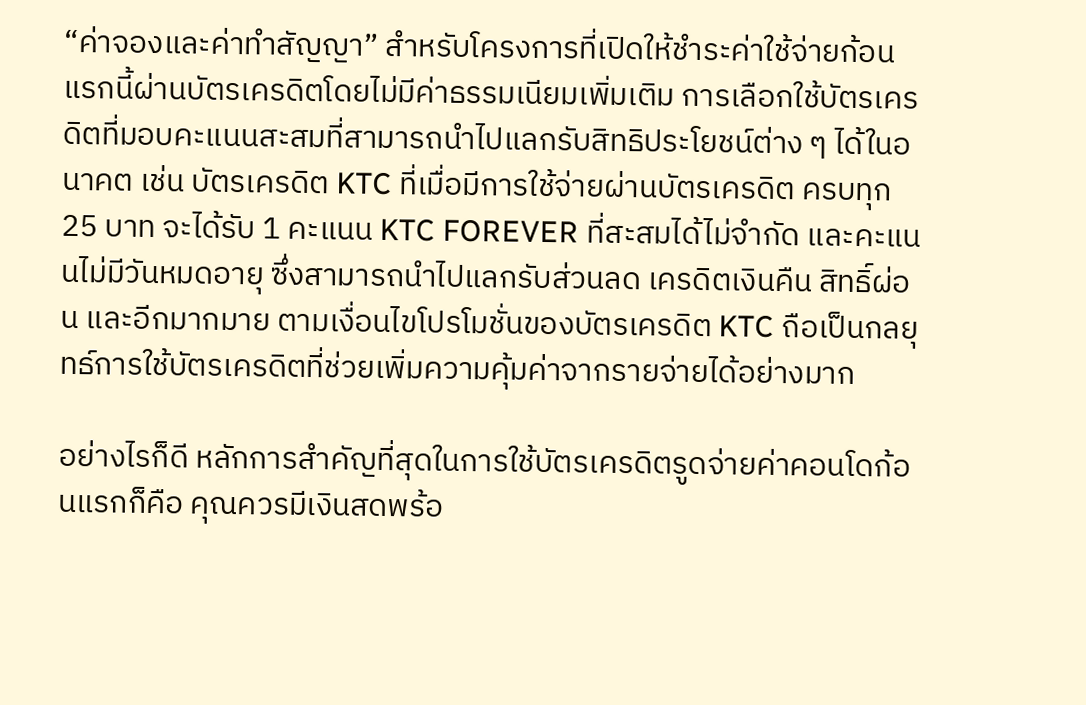“ค่าจองและค่าทำสัญญา” สำหรับโครงการที่เปิดให้ชำระค่าใช้จ่ายก้อนแรกนี้ผ่านบัตรเครดิตโดยไม่มีค่าธรรมเนียมเพิ่มเติม การเลือกใช้บัตรเครดิตที่มอบคะแนนสะสมที่สามารถนำไปแลกรับสิทธิประโยชน์ต่าง ๆ ได้ในอนาคต เช่น บัตรเครดิต KTC ที่เมื่อมีการใช้จ่ายผ่านบัตรเครดิต ครบทุก 25 บาท จะได้รับ 1 คะแนน KTC FOREVER ที่สะสมได้ไม่จำกัด และคะแนนไม่มีวันหมดอายุ ซึ่งสามารถนำไปแลกรับส่วนลด เครดิตเงินคืน สิทธิ์ผ่อน และอีกมากมาย ตามเงื่อนไขโปรโมชั่นของบัตรเครดิต KTC ถือเป็นกลยุทธ์การใช้บัตรเครดิตที่ช่วยเพิ่มความคุ้มค่าจากรายจ่ายได้อย่างมาก

อย่างไรก็ดี หลักการสำคัญที่สุดในการใช้บัตรเครดิตรูดจ่ายค่าคอนโดก้อนแรกก็คือ คุณควรมีเงินสดพร้อ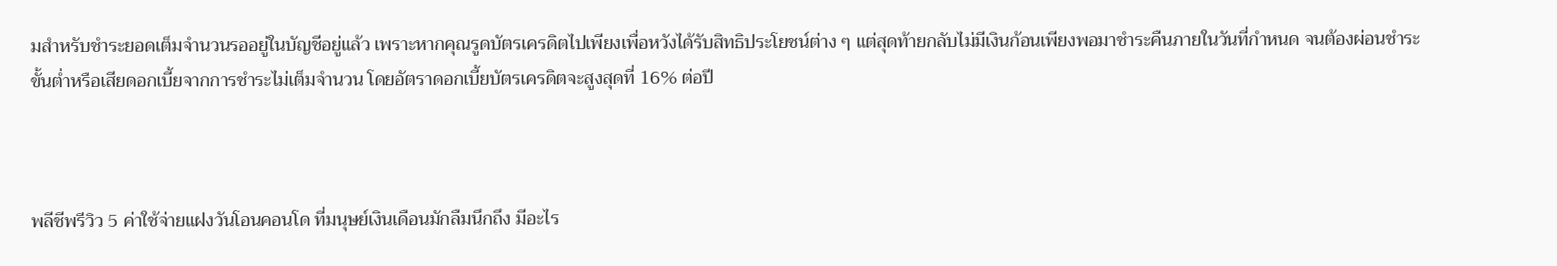มสำหรับชำระยอดเต็มจำนวนรออยู่ในบัญชีอยู่แล้ว เพราะหากคุณรูดบัตรเครดิตไปเพียงเพื่อหวังได้รับสิทธิประโยชน์ต่าง ๆ แต่สุดท้ายกลับไม่มีเงินก้อนเพียงพอมาชำระคืนภายในวันที่กำหนด จนต้องผ่อนชำระขั้นต่ำหรือเสียดอกเบี้ยจากการชำระไม่เต็มจำนวน โดยอัตราดอกเบี้ยบัตรเครดิตจะสูงสุดที่ 16% ต่อปี



พลีชีพรีวิว 5 ค่าใช้จ่ายแฝงวันโอนคอนโด ที่มนุษย์เงินเดือนมักลืมนึกถึง มีอะไร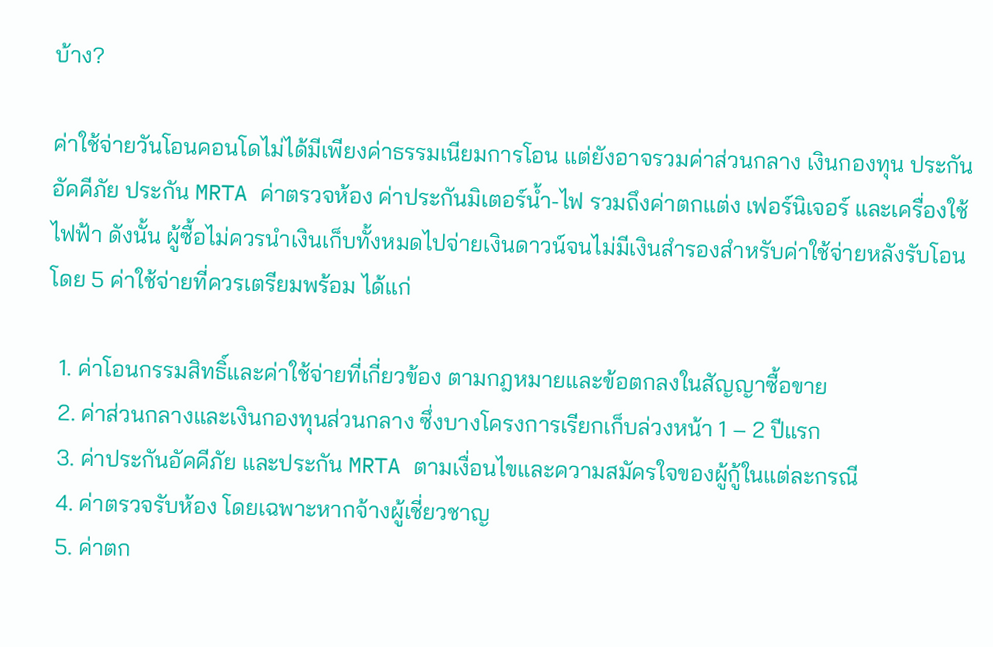บ้าง?

ค่าใช้จ่ายวันโอนคอนโดไม่ได้มีเพียงค่าธรรมเนียมการโอน แต่ยังอาจรวมค่าส่วนกลาง เงินกองทุน ประกันอัคคีภัย ประกัน MRTA ค่าตรวจห้อง ค่าประกันมิเตอร์น้ำ-ไฟ รวมถึงค่าตกแต่ง เฟอร์นิเจอร์ และเครื่องใช้ไฟฟ้า ดังนั้น ผู้ซื้อไม่ควรนำเงินเก็บทั้งหมดไปจ่ายเงินดาวน์จนไม่มีเงินสำรองสำหรับค่าใช้จ่ายหลังรับโอน โดย 5 ค่าใช้จ่ายที่ควรเตรียมพร้อม ได้แก่

  1. ค่าโอนกรรมสิทธิ์และค่าใช้จ่ายที่เกี่ยวข้อง ตามกฎหมายและข้อตกลงในสัญญาซื้อขาย
  2. ค่าส่วนกลางและเงินกองทุนส่วนกลาง ซึ่งบางโครงการเรียกเก็บล่วงหน้า 1 – 2 ปีแรก
  3. ค่าประกันอัคคีภัย และประกัน MRTA ตามเงื่อนไขและความสมัครใจของผู้กู้ในแต่ละกรณี
  4. ค่าตรวจรับห้อง โดยเฉพาะหากจ้างผู้เชี่ยวชาญ
  5. ค่าตก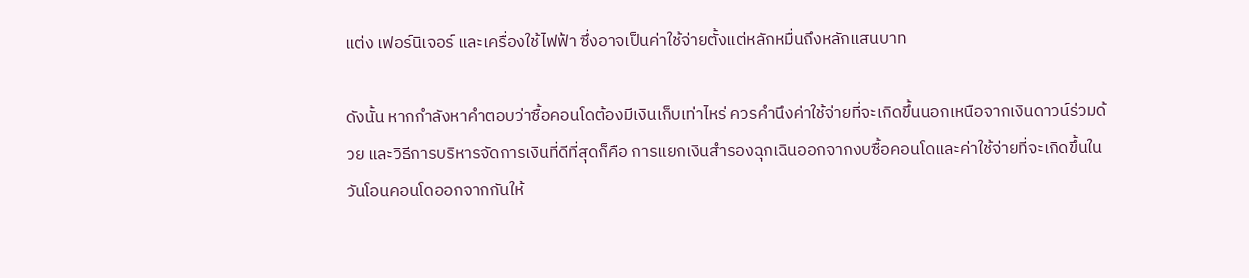แต่ง เฟอร์นิเจอร์ และเครื่องใช้ไฟฟ้า ซึ่งอาจเป็นค่าใช้จ่ายตั้งแต่หลักหมื่นถึงหลักแสนบาท

ดังนั้น หากกำลังหาคำตอบว่าซื้อคอนโดต้องมีเงินเก็บเท่าไหร่ ควรคำนึงค่าใช้จ่ายที่จะเกิดขึ้นนอกเหนือจากเงินดาวน์ร่วมด้วย และวิธีการบริหารจัดการเงินที่ดีที่สุดก็คือ การแยกเงินสำรองฉุกเฉินออกจากงบซื้อคอนโดและค่าใช้จ่ายที่จะเกิดขึ้นในวันโอนคอนโดออกจากกันให้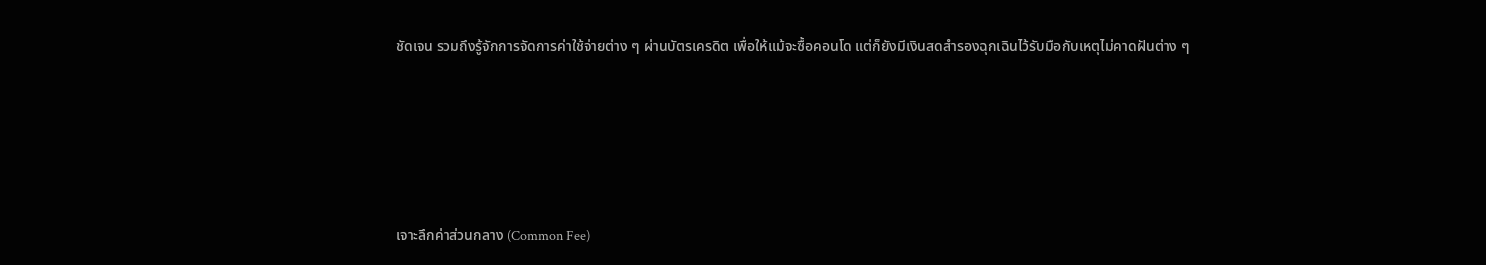ชัดเจน รวมถึงรู้จักการจัดการค่าใช้จ่ายต่าง ๆ ผ่านบัตรเครดิต เพื่อให้แม้จะซื้อคอนโด แต่ก็ยังมีเงินสดสำรองฉุกเฉินไว้รับมือกับเหตุไม่คาดฝันต่าง ๆ








เจาะลึกค่าส่วนกลาง (Common Fee)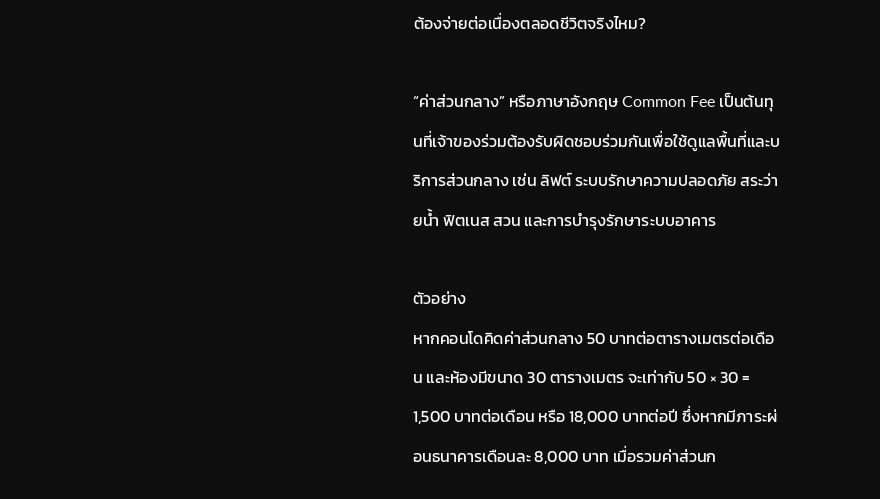ต้องจ่ายต่อเนื่องตลอดชีวิตจริงไหม?

“ค่าส่วนกลาง” หรือภาษาอังกฤษ Common Fee เป็นต้นทุนที่เจ้าของร่วมต้องรับผิดชอบร่วมกันเพื่อใช้ดูแลพื้นที่และบริการส่วนกลาง เช่น ลิฟต์ ระบบรักษาความปลอดภัย สระว่ายน้ำ ฟิตเนส สวน และการบำรุงรักษาระบบอาคาร

ตัวอย่าง
หากคอนโดคิดค่าส่วนกลาง 50 บาทต่อตารางเมตรต่อเดือน และห้องมีขนาด 30 ตารางเมตร จะเท่ากับ 50 × 30 = 1,500 บาทต่อเดือน หรือ 18,000 บาทต่อปี ซึ่งหากมีภาระผ่อนธนาคารเดือนละ 8,000 บาท เมื่อรวมค่าส่วนก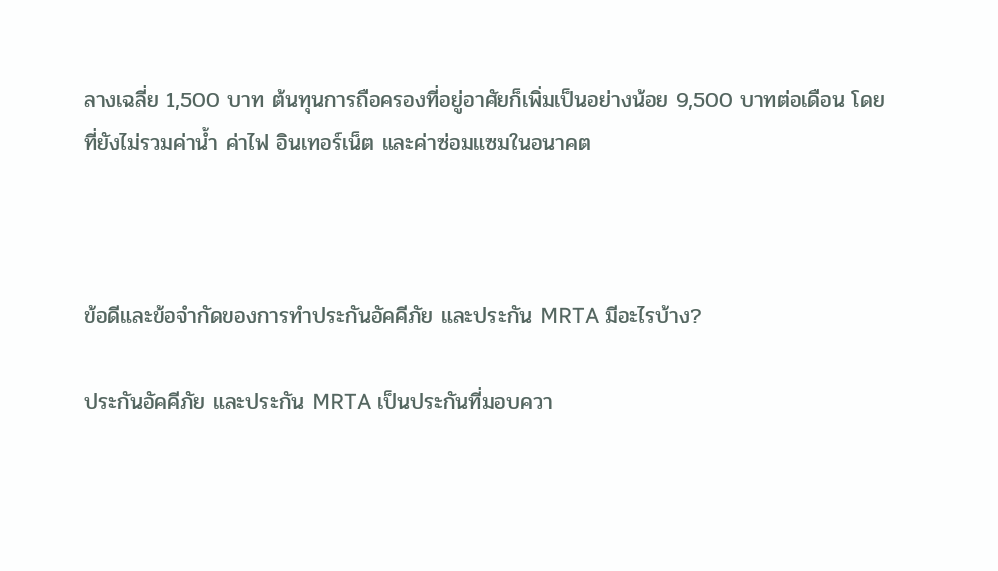ลางเฉลี่ย 1,500 บาท ต้นทุนการถือครองที่อยู่อาศัยก็เพิ่มเป็นอย่างน้อย 9,500 บาทต่อเดือน โดยที่ยังไม่รวมค่าน้ำ ค่าไฟ อินเทอร์เน็ต และค่าซ่อมแซมในอนาคต



ข้อดีและข้อจำกัดของการทำประกันอัคคีภัย และประกัน MRTA มีอะไรบ้าง?

ประกันอัคคีภัย และประกัน MRTA เป็นประกันที่มอบควา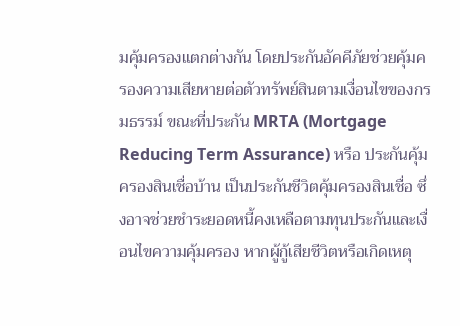มคุ้มครองแตกต่างกัน โดยประกันอัคคีภัยช่วยคุ้มครองความเสียหายต่อตัวทรัพย์สินตามเงื่อนไขของกรมธรรม์ ขณะที่ประกัน MRTA (Mortgage Reducing Term Assurance) หรือ ประกันคุ้มครองสินเชื่อบ้าน เป็นประกันชีวิตคุ้มครองสินเชื่อ ซึ่งอาจช่วยชำระยอดหนี้คงเหลือตามทุนประกันและเงื่อนไขความคุ้มครอง หากผู้กู้เสียชีวิตหรือเกิดเหตุ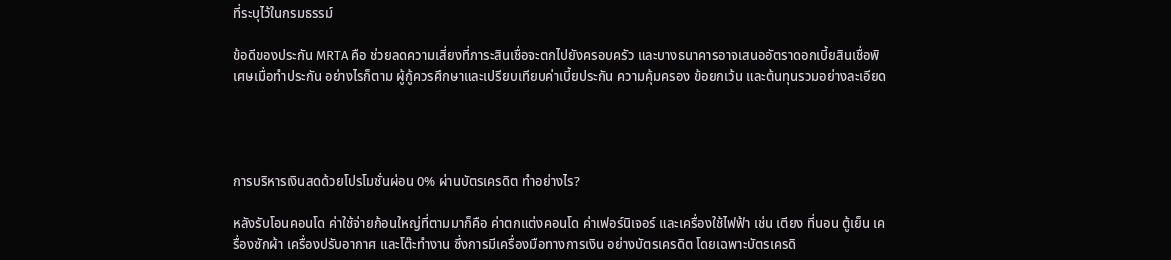ที่ระบุไว้ในกรมธรรม์

ข้อดีของประกัน MRTA คือ ช่วยลดความเสี่ยงที่ภาระสินเชื่อจะตกไปยังครอบครัว และบางธนาคารอาจเสนออัตราดอกเบี้ยสินเชื่อพิเศษเมื่อทำประกัน อย่างไรก็ตาม ผู้กู้ควรศึกษาและเปรียบเทียบค่าเบี้ยประกัน ความคุ้มครอง ข้อยกเว้น และต้นทุนรวมอย่างละเอียด




การบริหารเงินสดด้วยโปรโมชั่นผ่อน 0% ผ่านบัตรเครดิต ทำอย่างไร?

หลังรับโอนคอนโด ค่าใช้จ่ายก้อนใหญ่ที่ตามมาก็คือ ค่าตกแต่งคอนโด ค่าเฟอร์นิเจอร์ และเครื่องใช้ไฟฟ้า เช่น เตียง ที่นอน ตู้เย็น เครื่องซักผ้า เครื่องปรับอากาศ และโต๊ะทำงาน ซึ่งการมีเครื่องมือทางการเงิน อย่างบัตรเครดิต โดยเฉพาะบัตรเครดิ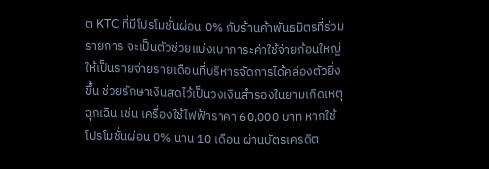ต KTC ที่มีโปรโมชั่นผ่อน 0% กับร้านค้าพันธมิตรที่ร่วมรายการ จะเป็นตัวช่วยแบ่งเบาภาระค่าใช้จ่ายก้อนใหญ่ให้เป็นรายจ่ายรายเดือนที่บริหารจัดการได้คล่องตัวยิ่งขึ้น ช่วยรักษาเงินสดไว้เป็นวงเงินสำรองในยามเกิดเหตุฉุกเฉิน เช่น เครื่องใช้ไฟฟ้าราคา 60,000 บาท หากใช้โปรโมชั่นผ่อน 0% นาน 10 เดือน ผ่านบัตรเครดิต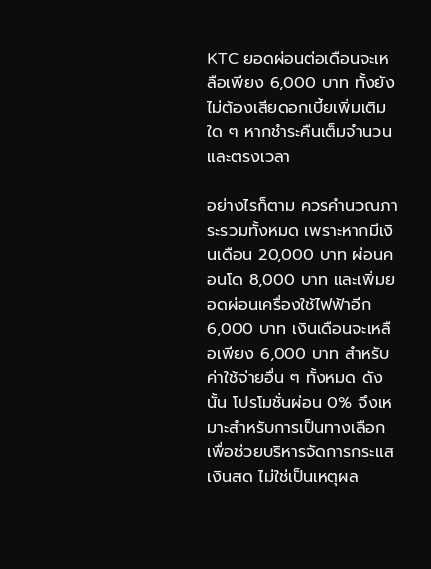KTC ยอดผ่อนต่อเดือนจะเหลือเพียง 6,000 บาท ทั้งยังไม่ต้องเสียดอกเบี้ยเพิ่มเติมใด ๆ หากชำระคืนเต็มจำนวนและตรงเวลา

อย่างไรก็ตาม ควรคำนวณภาระรวมทั้งหมด เพราะหากมีเงินเดือน 20,000 บาท ผ่อนคอนโด 8,000 บาท และเพิ่มยอดผ่อนเครื่องใช้ไฟฟ้าอีก 6,000 บาท เงินเดือนจะเหลือเพียง 6,000 บาท สำหรับค่าใช้จ่ายอื่น ๆ ทั้งหมด ดังนั้น โปรโมชั่นผ่อน 0% จึงเหมาะสำหรับการเป็นทางเลือกเพื่อช่วยบริหารจัดการกระแสเงินสด ไม่ใช่เป็นเหตุผล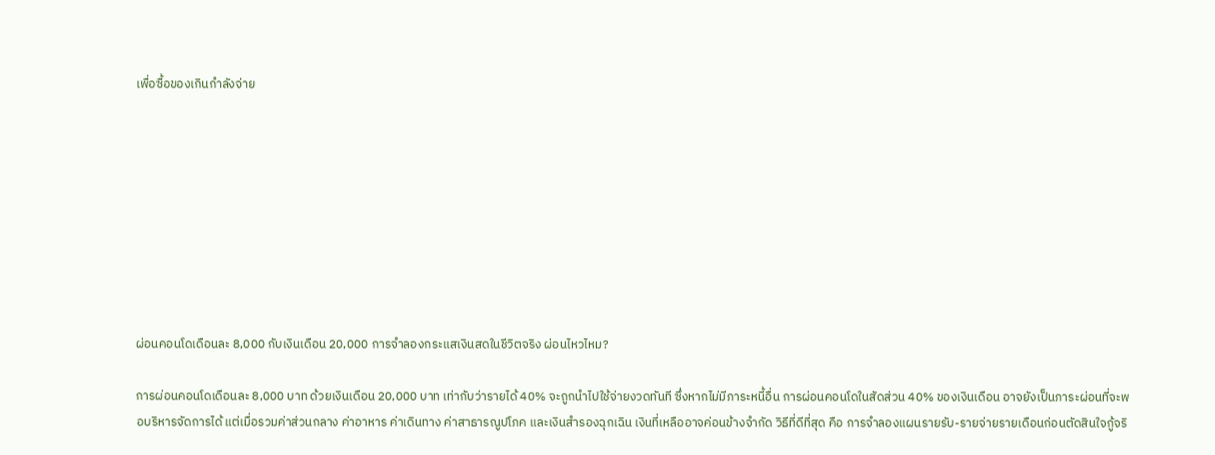เพื่อซื้อของเกินกำลังจ่าย









ผ่อนคอนโดเดือนละ 8,000 กับเงินเดือน 20,000 การจำลองกระแสเงินสดในชีวิตจริง ผ่อนไหวไหม?

การผ่อนคอนโดเดือนละ 8,000 บาท ด้วยเงินเดือน 20,000 บาท เท่ากับว่ารายได้ 40% จะถูกนำไปใช้จ่ายงวดทันที ซึ่งหากไม่มีภาระหนี้อื่น การผ่อนคอนโดในสัดส่วน 40% ของเงินเดือน อาจยังเป็นภาระผ่อนที่จะพอบริหารจัดการได้ แต่เมื่อรวมค่าส่วนกลาง ค่าอาหาร ค่าเดินทาง ค่าสาธารณูปโภค และเงินสำรองฉุกเฉิน เงินที่เหลืออาจค่อนข้างจำกัด วิธีที่ดีที่สุด คือ การจำลองแผนรายรับ-รายจ่ายรายเดือนก่อนตัดสินใจกู้จริ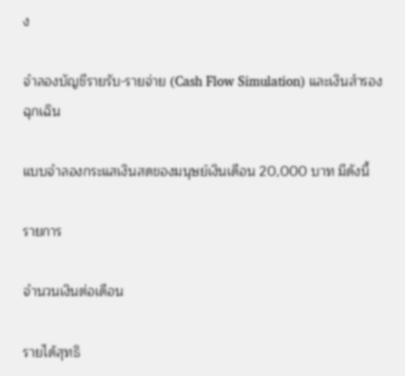ง

จำลองบัญชีรายรับ-รายจ่าย (Cash Flow Simulation) และเงินสำรองฉุกเฉิน

แบบจำลองกระแสเงินสดของมนุษย์เงินเดือน 20,000 บาท มีดังนี้

รายการ

จำนวนเงินต่อเดือน

รายได้สุทธิ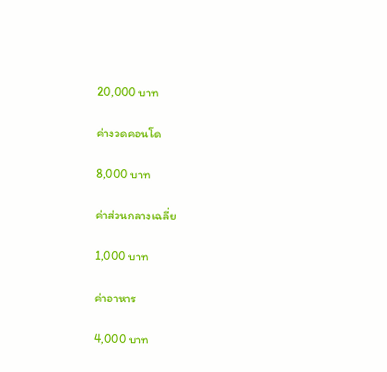20,000 บาท

ค่างวดคอนโด

8,000 บาท

ค่าส่วนกลางเฉลี่ย

1,000 บาท

ค่าอาหาร

4,000 บาท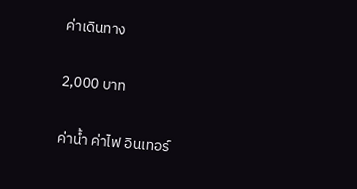ค่าเดินทาง

2,000 บาท

ค่าน้ำ ค่าไฟ อินเทอร์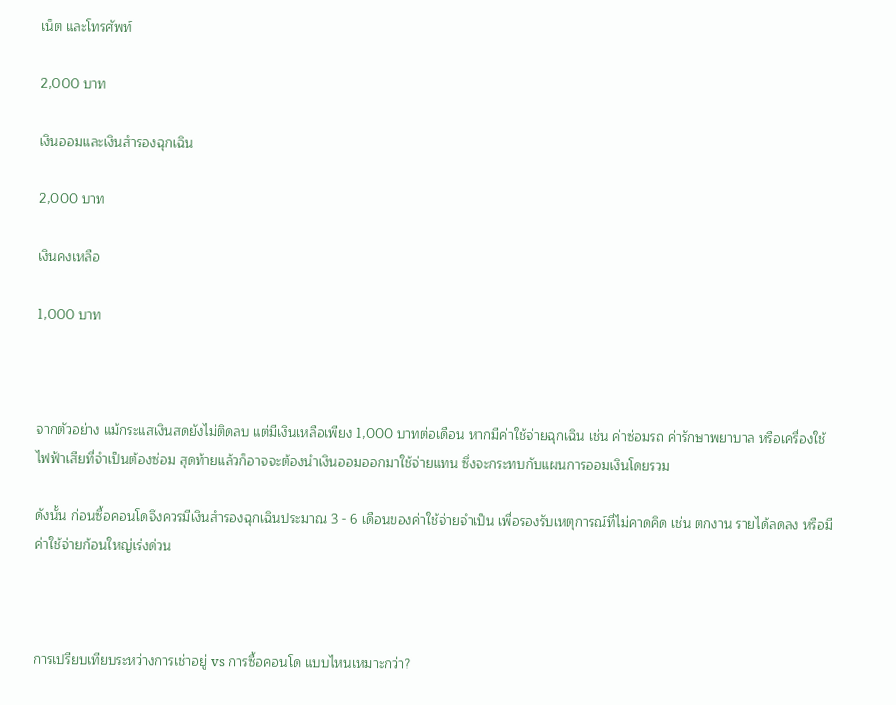เน็ต และโทรศัพท์

2,000 บาท

เงินออมและเงินสำรองฉุกเฉิน

2,000 บาท

เงินคงเหลือ

1,000 บาท



จากตัวอย่าง แม้กระแสเงินสดยังไม่ติดลบ แต่มีเงินเหลือเพียง 1,000 บาทต่อเดือน หากมีค่าใช้จ่ายฉุกเฉิน เช่น ค่าซ่อมรถ ค่ารักษาพยาบาล หรือเครื่องใช้ไฟฟ้าเสียที่จำเป็นต้องซ่อม สุดท้ายแล้วก็อาจจะต้องนำเงินออมออกมาใช้จ่ายแทน ซึ่งจะกระทบกับแผนการออมเงินโดยรวม

ดังนั้น ก่อนซื้อคอนโดจึงควรมีเงินสำรองฉุกเฉินประมาณ 3 - 6 เดือนของค่าใช้จ่ายจำเป็น เพื่อรองรับเหตุการณ์ที่ไม่คาดคิด เช่น ตกงาน รายได้ลดลง หรือมีค่าใช้จ่ายก้อนใหญ่เร่งด่วน



การเปรียบเทียบระหว่างการเช่าอยู่ vs การซื้อคอนโด แบบไหนเหมาะกว่า?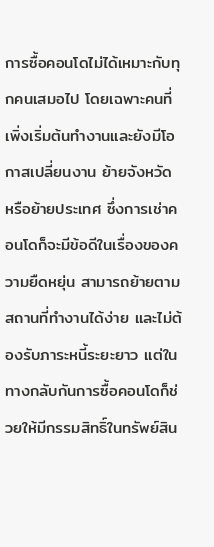การซื้อคอนโดไม่ได้เหมาะกับทุกคนเสมอไป โดยเฉพาะคนที่เพิ่งเริ่มต้นทำงานและยังมีโอกาสเปลี่ยนงาน ย้ายจังหวัด หรือย้ายประเทศ ซึ่งการเช่าคอนโดก็จะมีข้อดีในเรื่องของความยืดหยุ่น สามารถย้ายตามสถานที่ทำงานได้ง่าย และไม่ต้องรับภาระหนี้ระยะยาว แต่ในทางกลับกันการซื้อคอนโดก็ช่วยให้มีกรรมสิทธิ์ในทรัพย์สิน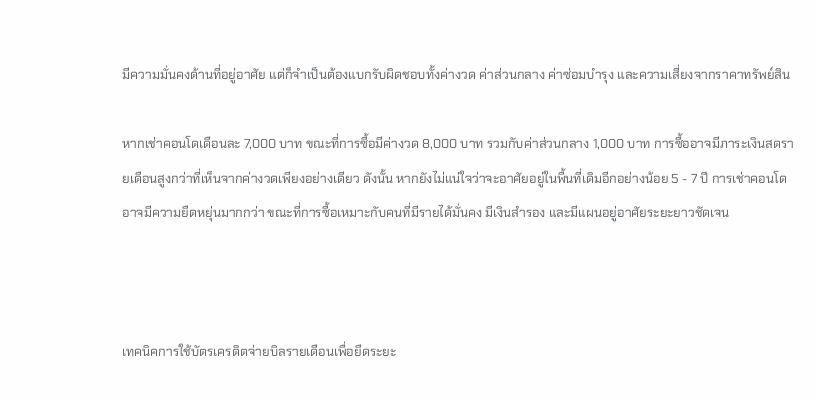มีความมั่นคงด้านที่อยู่อาศัย แต่ก็จำเป็นต้องแบกรับผิดชอบทั้งค่างวด ค่าส่วนกลาง ค่าซ่อมบำรุง และความเสี่ยงจากราคาทรัพย์สิน

หากเช่าคอนโดเดือนละ 7,000 บาท ขณะที่การซื้อมีค่างวด 8,000 บาท รวมกับค่าส่วนกลาง 1,000 บาท การซื้ออาจมีภาระเงินสดรายเดือนสูงกว่าที่เห็นจากค่างวดเพียงอย่างเดียว ดังนั้น หากยังไม่แน่ใจว่าจะอาศัยอยู่ในพื้นที่เดิมอีกอย่างน้อย 5 - 7 ปี การเช่าคอนโดอาจมีความยืดหยุ่นมากกว่า ขณะที่การซื้อเหมาะกับคนที่มีรายได้มั่นคง มีเงินสำรอง และมีแผนอยู่อาศัยระยะยาวชัดเจน



เทคนิคการใช้บัตรเครดิตจ่ายบิลรายเดือนเพื่อยืดระยะ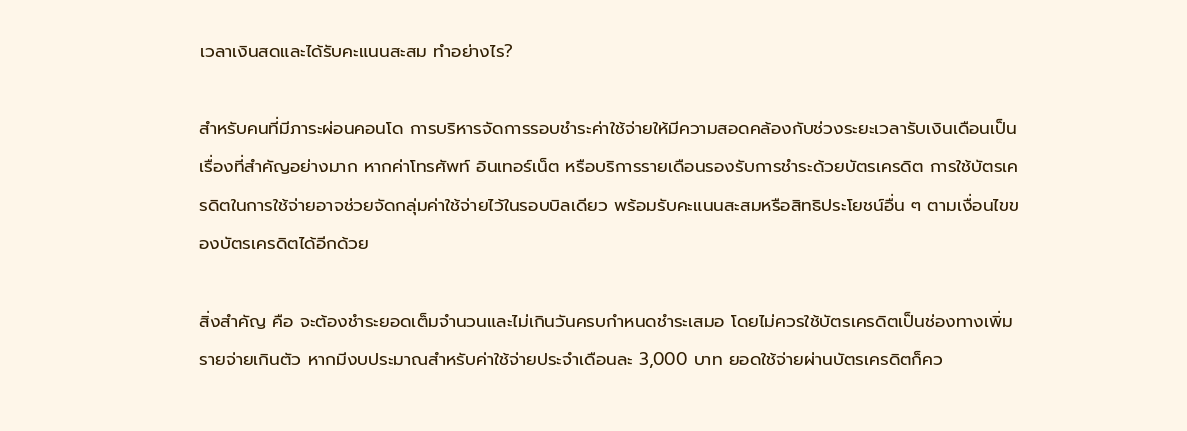เวลาเงินสดและได้รับคะแนนสะสม ทำอย่างไร?

สำหรับคนที่มีภาระผ่อนคอนโด การบริหารจัดการรอบชำระค่าใช้จ่ายให้มีความสอดคล้องกับช่วงระยะเวลารับเงินเดือนเป็นเรื่องที่สำคัญอย่างมาก หากค่าโทรศัพท์ อินเทอร์เน็ต หรือบริการรายเดือนรองรับการชำระด้วยบัตรเครดิต การใช้บัตรเครดิตในการใช้จ่ายอาจช่วยจัดกลุ่มค่าใช้จ่ายไว้ในรอบบิลเดียว พร้อมรับคะแนนสะสมหรือสิทธิประโยชน์อื่น ๆ ตามเงื่อนไขของบัตรเครดิตได้อีกด้วย

สิ่งสำคัญ คือ จะต้องชำระยอดเต็มจำนวนและไม่เกินวันครบกำหนดชำระเสมอ โดยไม่ควรใช้บัตรเครดิตเป็นช่องทางเพิ่มรายจ่ายเกินตัว หากมีงบประมาณสำหรับค่าใช้จ่ายประจำเดือนละ 3,000 บาท ยอดใช้จ่ายผ่านบัตรเครดิตก็คว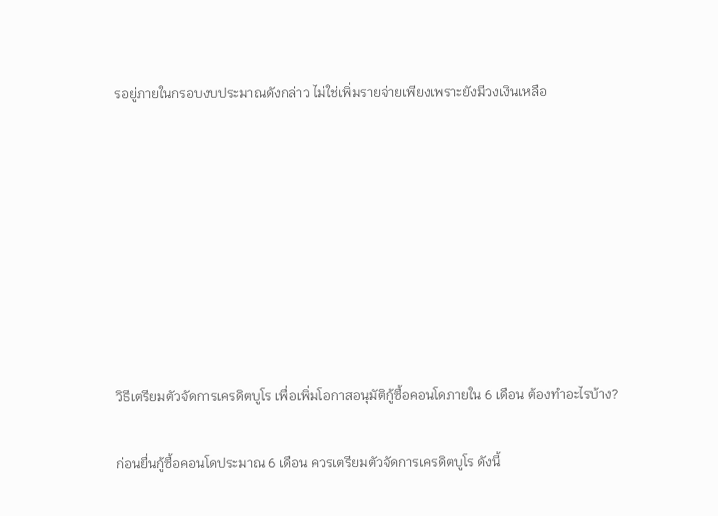รอยู่ภายในกรอบงบประมาณดังกล่าว ไม่ใช่เพิ่มรายจ่ายเพียงเพราะยังมีวงเงินเหลือ








วิธีเตรียมตัวจัดการเครดิตบูโร เพื่อเพิ่มโอกาสอนุมัติกู้ซื้อคอนโดภายใน 6 เดือน ต้องทำอะไรบ้าง?

ก่อนยื่นกู้ซื้อคอนโดประมาณ 6 เดือน ควรเตรียมตัวจัดการเครดิตบูโร ดังนี้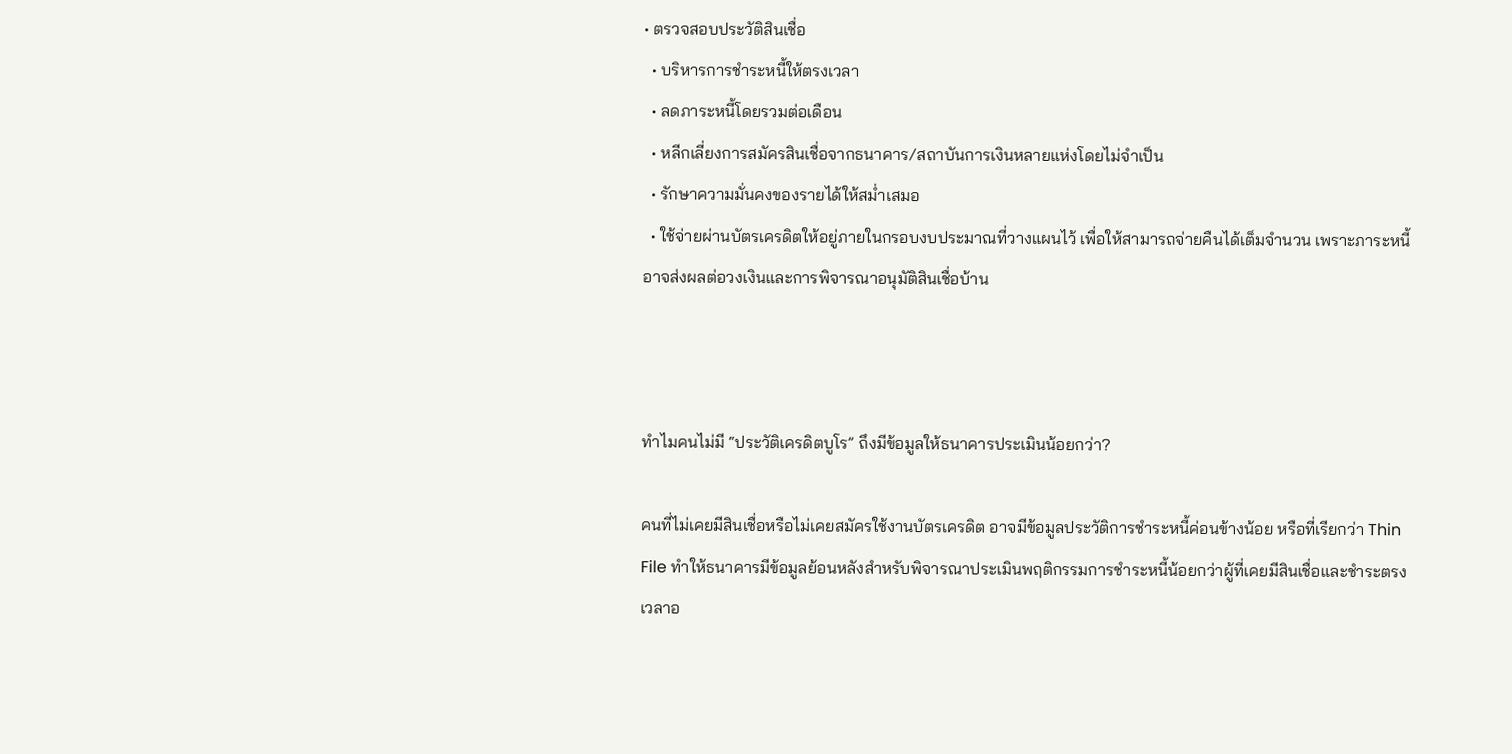• ตรวจสอบประวัติสินเชื่อ
  • บริหารการชำระหนี้ให้ตรงเวลา
  • ลดภาระหนี้โดยรวมต่อเดือน
  • หลีกเลี่ยงการสมัครสินเชื่อจากธนาคาร/สถาบันการเงินหลายแห่งโดยไม่จำเป็น
  • รักษาความมั่นคงของรายได้ให้สม่ำเสมอ
  • ใช้จ่ายผ่านบัตรเครดิตให้อยู่ภายในกรอบงบประมาณที่วางแผนไว้ เพื่อให้สามารถจ่ายคืนได้เต็มจำนวน เพราะภาระหนี้อาจส่งผลต่อวงเงินและการพิจารณาอนุมัติสินเชื่อบ้าน



ทำไมคนไม่มี “ประวัติเครดิตบูโร” ถึงมีข้อมูลให้ธนาคารประเมินน้อยกว่า?

คนที่ไม่เคยมีสินเชื่อหรือไม่เคยสมัครใช้งานบัตรเครดิต อาจมีข้อมูลประวัติการชำระหนี้ค่อนข้างน้อย หรือที่เรียกว่า Thin File ทำให้ธนาคารมีข้อมูลย้อนหลังสำหรับพิจารณาประเมินพฤติกรรมการชำระหนี้น้อยกว่าผู้ที่เคยมีสินเชื่อและชำระตรงเวลาอ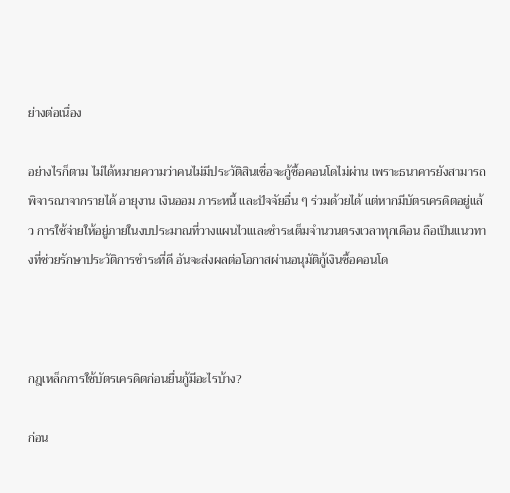ย่างต่อเนื่อง

อย่างไรก็ตาม ไม่ได้หมายความว่าคนไม่มีประวัติสินเชื่อจะกู้ซื้อคอนโดไม่ผ่าน เพราะธนาคารยังสามารถพิจารณาจากรายได้ อายุงาน เงินออม ภาระหนี้ และปัจจัยอื่น ๆ ร่วมด้วยได้ แต่หากมีบัตรเครดิตอยู่แล้ว การใช้จ่ายให้อยู่ภายในงบประมาณที่วางแผนไวเและชำระเต็มจำนวนตรงเวลาทุกเดือน ถือเป็นแนวทางที่ช่วยรักษาประวัติการชำระที่ดี อันจะส่งผลต่อโอกาสผ่านอนุมัติกู้เงินซื้อคอนโด



กฎเหล็กการใช้บัตรเครดิตก่อนยื่นกู้มีอะไรบ้าง?

ก่อน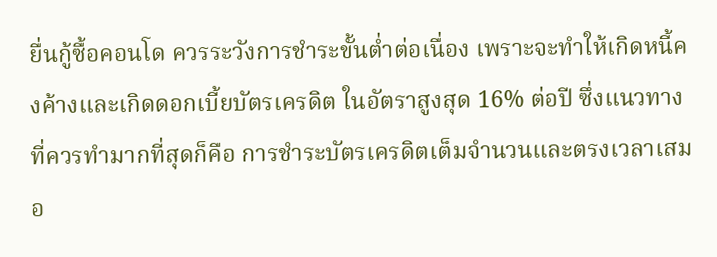ยื่นกู้ซื้อคอนโด ควรระวังการชำระขั้นต่ำต่อเนื่อง เพราะจะทำให้เกิดหนี้คงค้างและเกิดดอกเบี้ยบัตรเครดิต ในอัตราสูงสุด 16% ต่อปี ซึ่งแนวทางที่ควรทำมากที่สุดก็คือ การชำระบัตรเครดิตเต็มจำนวนและตรงเวลาเสมอ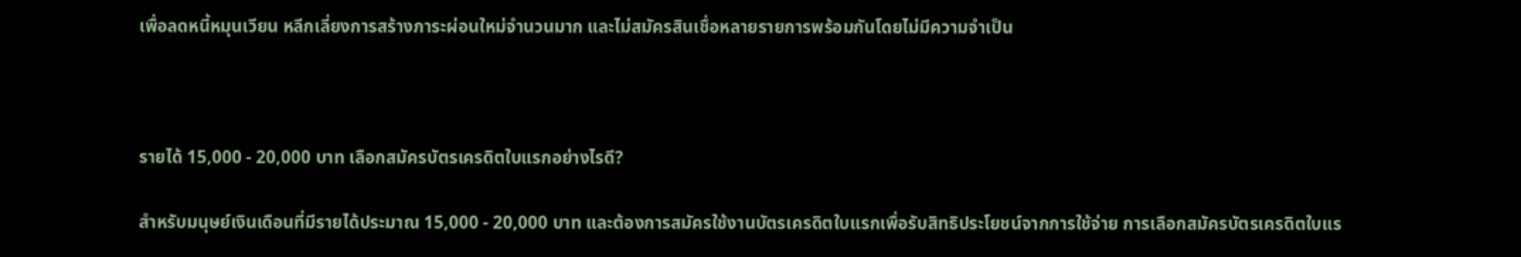เพื่อลดหนี้หมุนเวียน หลีกเลี่ยงการสร้างภาระผ่อนใหม่จำนวนมาก และไม่สมัครสินเชื่อหลายรายการพร้อมกันโดยไม่มีความจำเป็น



รายได้ 15,000 - 20,000 บาท เลือกสมัครบัตรเครดิตใบแรกอย่างไรดี?

สำหรับมนุษย์เงินเดือนที่มีรายได้ประมาณ 15,000 - 20,000 บาท และต้องการสมัครใช้งานบัตรเครดิตใบแรกเพื่อรับสิทธิประโยชน์จากการใช้จ่าย การเลือกสมัครบัตรเครดิตใบแร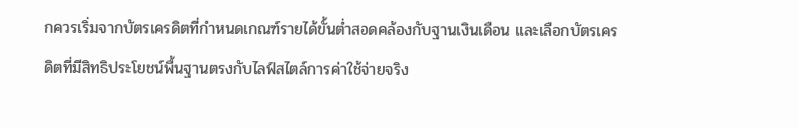กควรเริ่มจากบัตรเครดิตที่กำหนดเกณฑ์รายได้ขั้นต่ำสอดคล้องกับฐานเงินเดือน และเลือกบัตรเครดิตที่มีสิทธิประโยชน์พื้นฐานตรงกับไลฟ์สไตล์การค่าใช้จ่ายจริง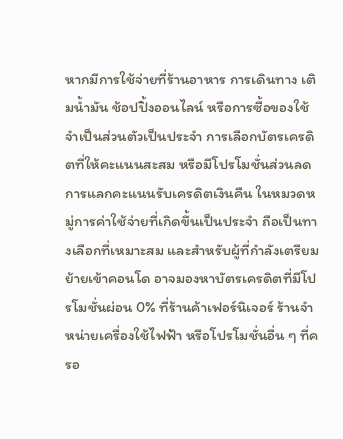หากมีการใช้จ่ายที่ร้านอาหาร การเดินทาง เติมน้ำมัน ช้อปปิ้งออนไลน์ หรือการซื้อของใช้จำเป็นส่วนตัวเป็นประจำ การเลือกบัตรเครดิตที่ให้คะแนนสะสม หรือมีโปรโมชั่นส่วนลด การแลกคะแนนรับเครดิตเงินคืน ในหมวดหมู่การค่าใช้จ่ายที่เกิดขึ้นเป็นประจำ ถือเป็นทางเลือกที่เหมาะสม และสำหรับผู้ที่กำลังเตรียมย้ายเข้าคอนโด อาจมองหาบัตรเครดิตที่มีโปรโมชั่นผ่อน 0% ที่ร้านค้าเฟอร์นิเจอร์ ร้านจำหน่ายเครื่องใช้ไฟฟ้า หรือโปรโมชั่นอื่น ๆ ที่ครอ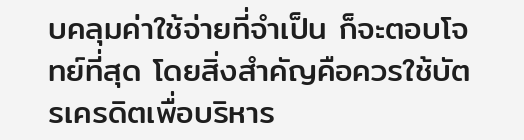บคลุมค่าใช้จ่ายที่จำเป็น ก็จะตอบโจทย์ที่สุด โดยสิ่งสำคัญคือควรใช้บัตรเครดิตเพื่อบริหาร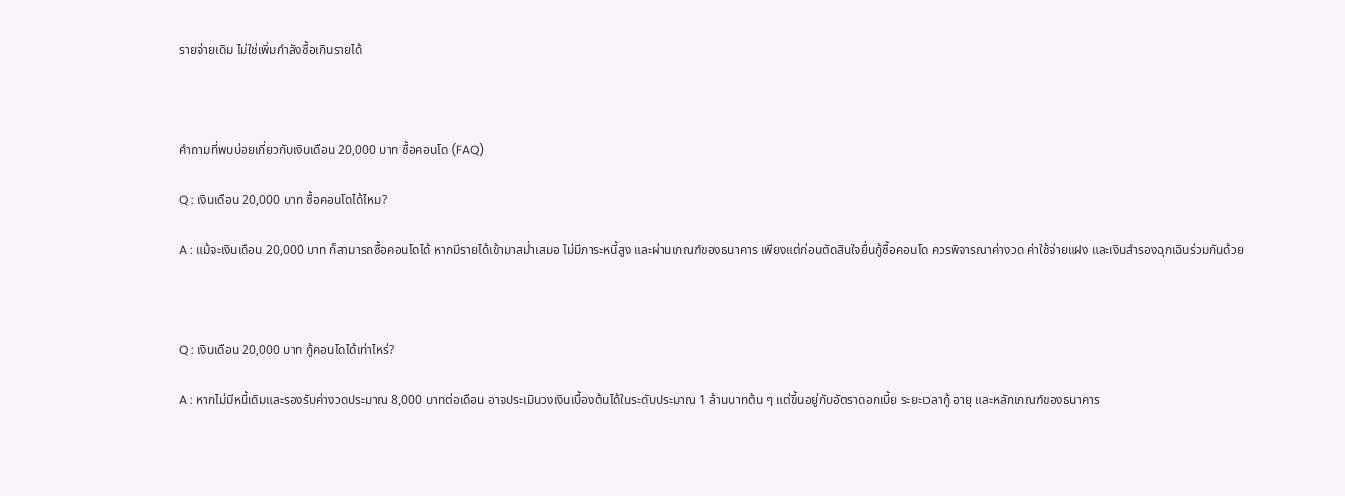รายจ่ายเดิม ไม่ใช่เพิ่มกำลังซื้อเกินรายได้



คำถามที่พบบ่อยเกี่ยวกับเงินเดือน 20,000 บาท ซื้อคอนโด (FAQ)

Q : เงินเดือน 20,000 บาท ซื้อคอนโดได้ไหม?

A : แม้จะเงินเดือน 20,000 บาท ก็สามารถซื้อคอนโดได้ หากมีรายได้เข้ามาสม่ำเสมอ ไม่มีภาระหนี้สูง และผ่านเกณฑ์ของธนาคาร เพียงแต่ก่อนตัดสินใจยื่นกู้ซื้อคอนโด ควรพิจารณาค่างวด ค่าใช้จ่ายแฝง และเงินสำรองฉุกเฉินร่วมกันด้วย



Q : เงินเดือน 20,000 บาท กู้คอนโดได้เท่าไหร่?

A : หากไม่มีหนี้เดิมและรองรับค่างวดประมาณ 8,000 บาทต่อเดือน อาจประเมินวงเงินเบื้องต้นได้ในระดับประมาณ 1 ล้านบาทต้น ๆ แต่ขึ้นอยู่กับอัตราดอกเบี้ย ระยะเวลากู้ อายุ และหลักเกณฑ์ของธนาคาร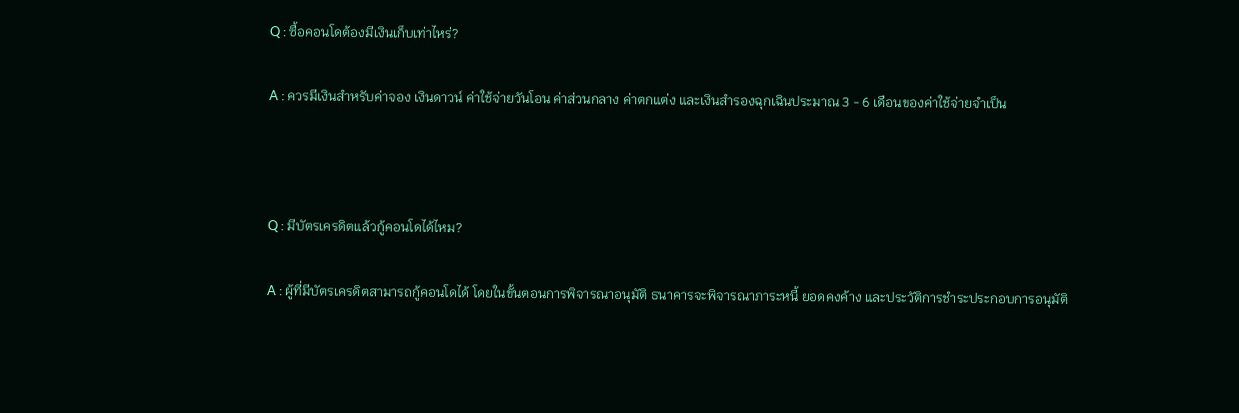Q : ซื้อคอนโดต้องมีเงินเก็บเท่าไหร่?

A : ควรมีเงินสำหรับค่าจอง เงินดาวน์ ค่าใช้จ่ายวันโอน ค่าส่วนกลาง ค่าตกแต่ง และเงินสำรองฉุกเฉินประมาณ 3 - 6 เดือนของค่าใช้จ่ายจำเป็น



Q : มีบัตรเครดิตแล้วกู้คอนโดได้ไหม?

A : ผู้ที่มีบัตรเครดิตสามารถกู้คอนโดได้ โดยในขั้นตอนการพิจารณาอนุมัติ ธนาคารจะพิจารณาภาระหนี้ ยอดคงค้าง และประวัติการชำระประกอบการอนุมัติ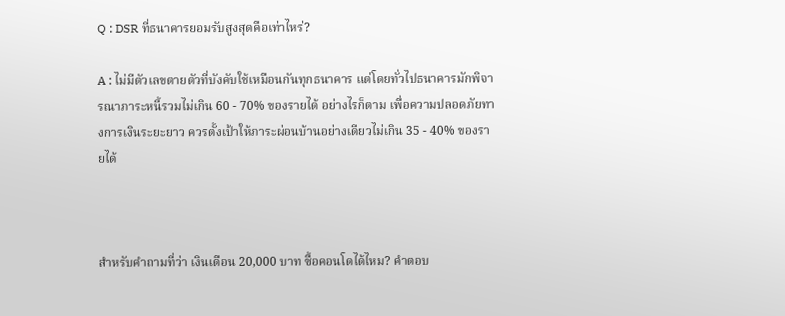Q : DSR ที่ธนาคารยอมรับสูงสุดคือเท่าไหร่?

A : ไม่มีตัวเลขตายตัวที่บังคับใช้เหมือนกันทุกธนาคาร แต่โดยทั่วไปธนาคารมักพิจารณาภาระหนี้รวมไม่เกิน 60 - 70% ของรายได้ อย่างไรก็ตาม เพื่อความปลอดภัยทางการเงินระยะยาว ควรตั้งเป้าให้ภาระผ่อนบ้านอย่างเดียวไม่เกิน 35 - 40% ของรายได้



สำหรับคำถามที่ว่า เงินเดือน 20,000 บาท ซื้อคอนโดได้ไหม? คำตอบ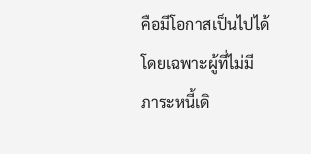คือมีโอกาสเป็นไปได้ โดยเฉพาะผู้ที่ไม่มีภาระหนี้เดิ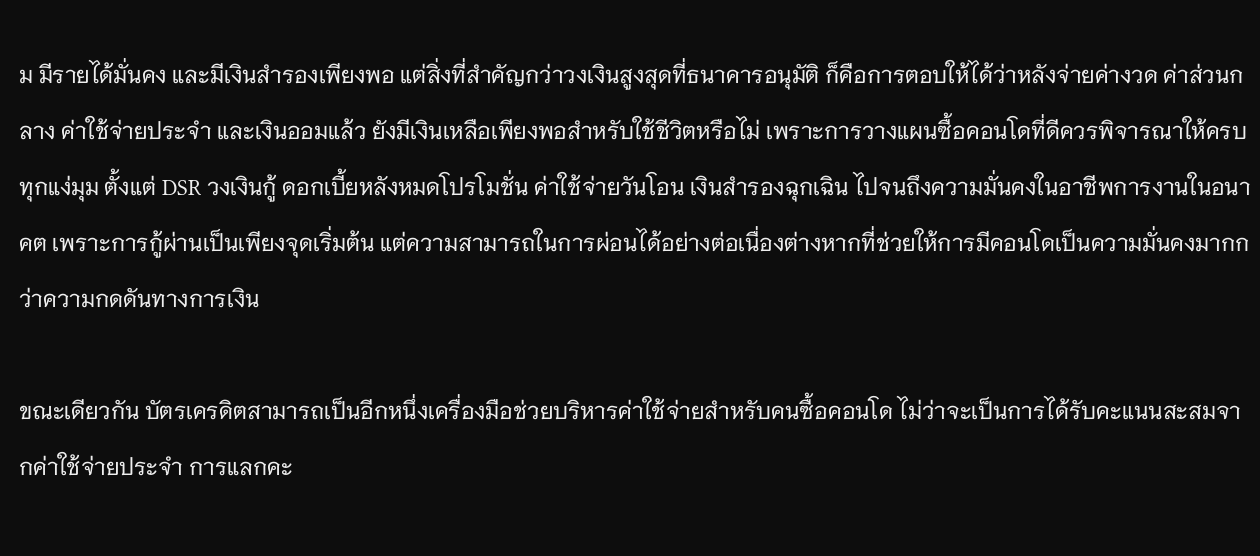ม มีรายได้มั่นคง และมีเงินสำรองเพียงพอ แต่สิ่งที่สำคัญกว่าวงเงินสูงสุดที่ธนาคารอนุมัติ ก็คือการตอบให้ได้ว่าหลังจ่ายค่างวด ค่าส่วนกลาง ค่าใช้จ่ายประจำ และเงินออมแล้ว ยังมีเงินเหลือเพียงพอสำหรับใช้ชีวิตหรือไม่ เพราะการวางแผนซื้อคอนโดที่ดีควรพิจารณาให้ครบทุกแง่มุม ตั้งแต่ DSR วงเงินกู้ ดอกเบี้ยหลังหมดโปรโมชั่น ค่าใช้จ่ายวันโอน เงินสำรองฉุกเฉิน ไปจนถึงความมั่นคงในอาชีพการงานในอนาคต เพราะการกู้ผ่านเป็นเพียงจุดเริ่มต้น แต่ความสามารถในการผ่อนได้อย่างต่อเนื่องต่างหากที่ช่วยให้การมีคอนโดเป็นความมั่นคงมากกว่าความกดดันทางการเงิน

ขณะเดียวกัน บัตรเครดิตสามารถเป็นอีกหนึ่งเครื่องมือช่วยบริหารค่าใช้จ่ายสำหรับคนซื้อคอนโด ไม่ว่าจะเป็นการได้รับคะแนนสะสมจากค่าใช้จ่ายประจำ การแลกคะ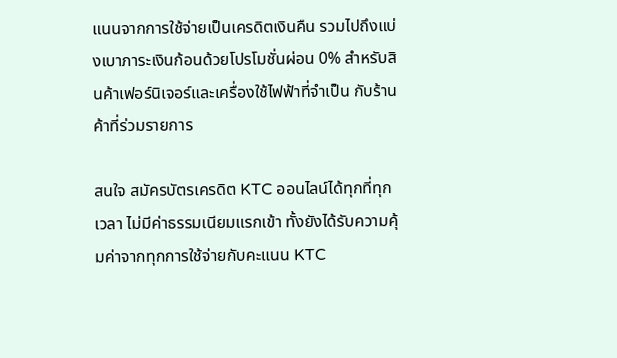แนนจากการใช้จ่ายเป็นเครดิตเงินคืน รวมไปถึงแบ่งเบาภาระเงินก้อนด้วยโปรโมชั่นผ่อน 0% สำหรับสินค้าเฟอร์นิเจอร์และเครื่องใช้ไฟฟ้าที่จำเป็น กับร้านค้าที่ร่วมรายการ

สนใจ สมัครบัตรเครดิต KTC ออนไลน์ได้ทุกที่ทุกเวลา ไม่มีค่าธรรมเนียมแรกเข้า ทั้งยังได้รับความคุ้มค่าจากทุกการใช้จ่ายกับคะแนน KTC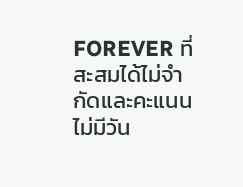FOREVER ที่สะสมได้ไม่จำกัดและคะแนนไม่มีวัน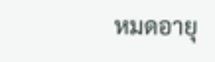หมดอายุ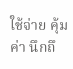ใช้จ่าย คุ้มค่า นึกถึ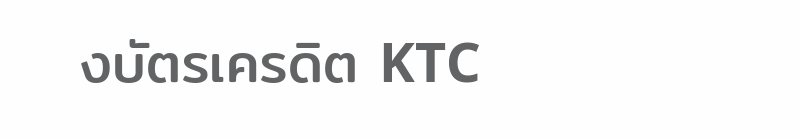งบัตรเครดิต KTC